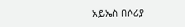አይኤስ በሶሪያ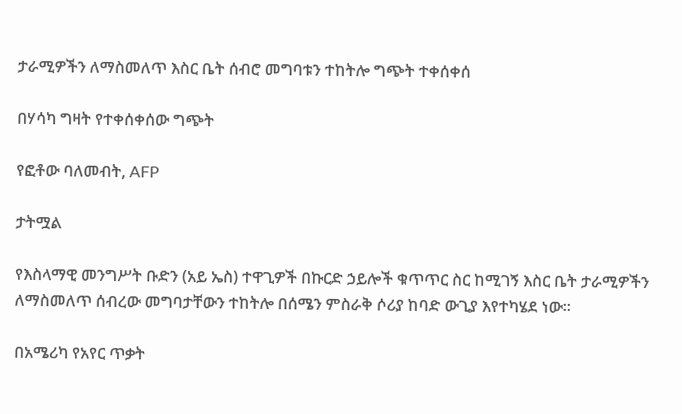ታራሚዎችን ለማስመለጥ እስር ቤት ሰብሮ መግባቱን ተከትሎ ግጭት ተቀሰቀሰ

በሃሳካ ግዛት የተቀሰቀሰው ግጭት

የፎቶው ባለመብት, AFP

ታትሟል

የእስላማዊ መንግሥት ቡድን (አይ ኤስ) ተዋጊዎች በኩርድ ኃይሎች ቁጥጥር ስር ከሚገኝ እስር ቤት ታራሚዎችን ለማስመለጥ ሰብረው መግባታቸውን ተከትሎ በሰሜን ምስራቅ ሶሪያ ከባድ ውጊያ እየተካሄደ ነው።

በአሜሪካ የአየር ጥቃት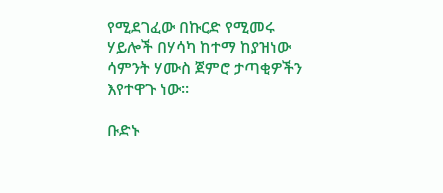የሚደገፈው በኩርድ የሚመሩ ሃይሎች በሃሳካ ከተማ ከያዝነው ሳምንት ሃሙስ ጀምሮ ታጣቂዎችን እየተዋጉ ነው።

ቡድኑ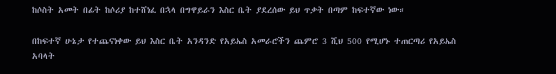ከሶስት አመት በፊት ከሶሪያ ከተሸነፈ በኋላ በግዋይራን እስር ቤት ያደረሰው ይህ ጥቃት በጣም ከፍተኛው ነው።

በከፍተኛ ሁኔታ የተጨናነቀው ይህ እስር ቤት አንዳንድ የአይኤስ አመራሮችን ጨምሮ 3 ሺህ 500 የሚሆኑ ተጠርጣሪ የአይኤስ አባላት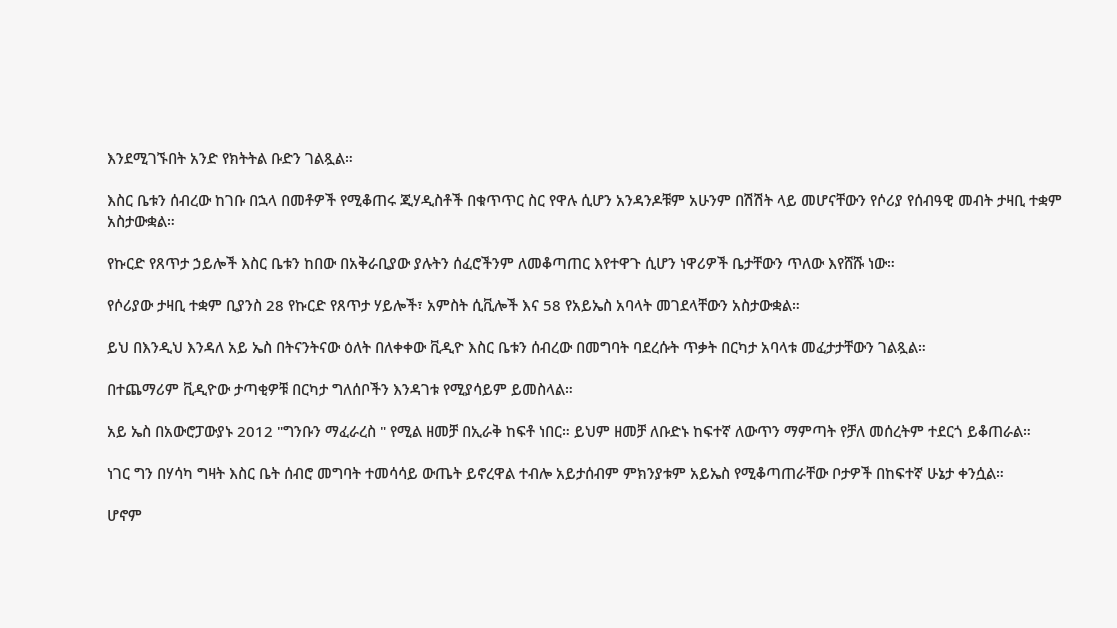እንደሚገኙበት አንድ የክትትል ቡድን ገልጿል።

እስር ቤቱን ሰብረው ከገቡ በኋላ በመቶዎች የሚቆጠሩ ጂሃዲስቶች በቁጥጥር ስር የዋሉ ሲሆን አንዳንዶቹም አሁንም በሽሽት ላይ መሆናቸውን የሶሪያ የሰብዓዊ መብት ታዛቢ ተቋም አስታውቋል።

የኩርድ የጸጥታ ኃይሎች እስር ቤቱን ከበው በአቅራቢያው ያሉትን ሰፈሮችንም ለመቆጣጠር እየተዋጉ ሲሆን ነዋሪዎች ቤታቸውን ጥለው እየሸሹ ነው።

የሶሪያው ታዛቢ ተቋም ቢያንስ 28 የኩርድ የጸጥታ ሃይሎች፣ አምስት ሲቪሎች እና 58 የአይኤስ አባላት መገደላቸውን አስታውቋል።

ይህ በእንዲህ እንዳለ አይ ኤስ በትናንትናው ዕለት በለቀቀው ቪዲዮ እስር ቤቱን ሰብረው በመግባት ባደረሱት ጥቃት በርካታ አባላቱ መፈታታቸውን ገልጿል።

በተጨማሪም ቪዲዮው ታጣቂዎቹ በርካታ ግለሰቦችን እንዳገቱ የሚያሳይም ይመስላል።

አይ ኤስ በአውሮፓውያኑ 2012 "ግንቡን ማፈራረስ " የሚል ዘመቻ በኢራቅ ከፍቶ ነበር። ይህም ዘመቻ ለቡድኑ ከፍተኛ ለውጥን ማምጣት የቻለ መሰረትም ተደርጎ ይቆጠራል።

ነገር ግን በሃሳካ ግዛት እስር ቤት ሰብሮ መግባት ተመሳሳይ ውጤት ይኖረዋል ተብሎ አይታሰብም ምክንያቱም አይኤስ የሚቆጣጠራቸው ቦታዎች በከፍተኛ ሁኔታ ቀንሷል።

ሆኖም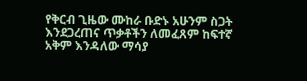የቅርብ ጊዜው ሙከራ ቡድኑ አሁንም ስጋት እንደጋረጠና ጥቃቶችን ለመፈጸም ከፍተኛ አቅም እንዳለው ማሳያ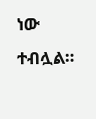ነው ተብሏል።